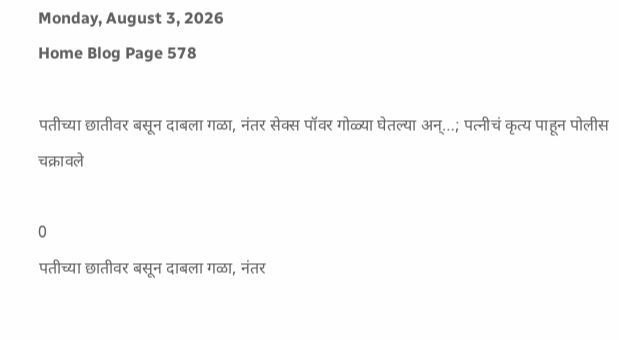Monday, August 3, 2026
Home Blog Page 578

पतीच्या छातीवर बसून दाबला गळा, नंतर सेक्स पॉवर गोळ्या घेतल्या अन्…; पत्नीचं कृत्य पाहून पोलीस चक्रावले

0
पतीच्या छातीवर बसून दाबला गळा, नंतर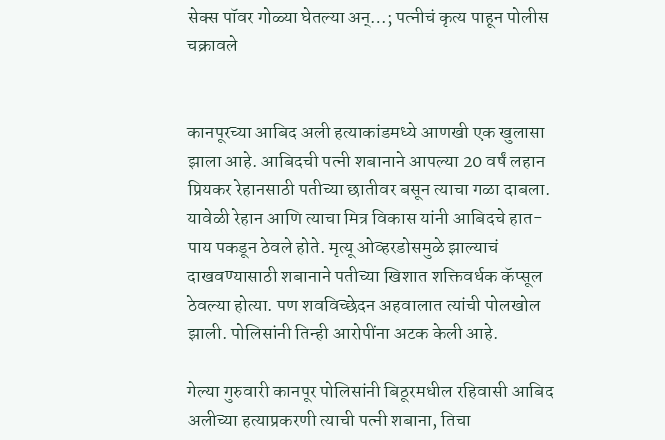सेक्स पॉवर गोळ्या घेतल्या अन्…; पत्नीचं कृत्य पाहून पोलीस चक्रावले


कानपूरच्या आबिद अली हत्याकांडमध्ये आणखी एक खुलासा झाला आहे. आबिदची पत्नी शबानाने आपल्या 20 वर्षं लहान प्रियकर रेहानसाठी पतीच्या छातीवर बसून त्याचा गळा दाबला. यावेळी रेहान आणि त्याचा मित्र विकास यांनी आबिदचे हात-पाय पकडून ठेवले होते. मृत्यू ओव्हरडोसमुळे झाल्याचं दाखवण्यासाठी शबानाने पतीच्या खिशात शक्तिवर्धक कॅप्सूल ठेवल्या होत्या. पण शवविच्छेदन अहवालात त्यांची पोलखोल झाली. पोलिसांनी तिन्ही आरोपींना अटक केली आहे.

गेल्या गुरुवारी कानपूर पोलिसांनी बिठूरमधील रहिवासी आबिद अलीच्या हत्याप्रकरणी त्याची पत्नी शबाना, तिचा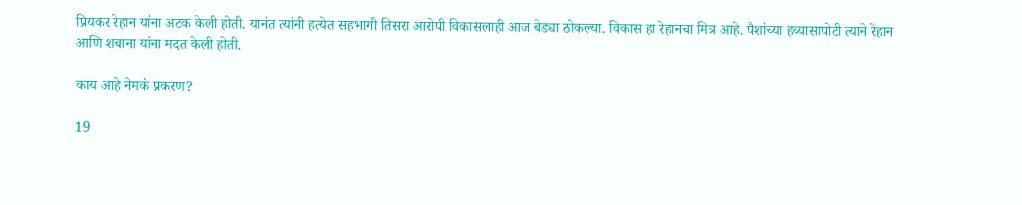प्रियकर रेहान यांना अटक केली होती. यानंत त्यांनी हत्येत सहभागी तिसरा आरोपी विकासलाही आज बेड्या ठोकल्या. विकास हा रेहानचा मित्र आहे. पैशांच्या हव्यासापोटी त्याने रेहान आणि शबाना यांना मदत केली होती.

काय आहे नेमकं प्रकरण?

19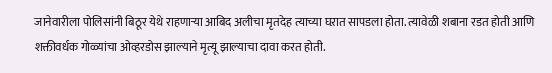जानेवारीला पोलिसांनी बिठूर येथे राहणाऱ्या आबिद अलीचा मृतदेह त्याच्या घऱात सापडला होता. त्यावेळी शबाना रडत होती आणि शक्तीवर्धक गोळ्यांचा ओव्हरडोस झाल्याने मृत्यू झाल्याचा दावा करत होती.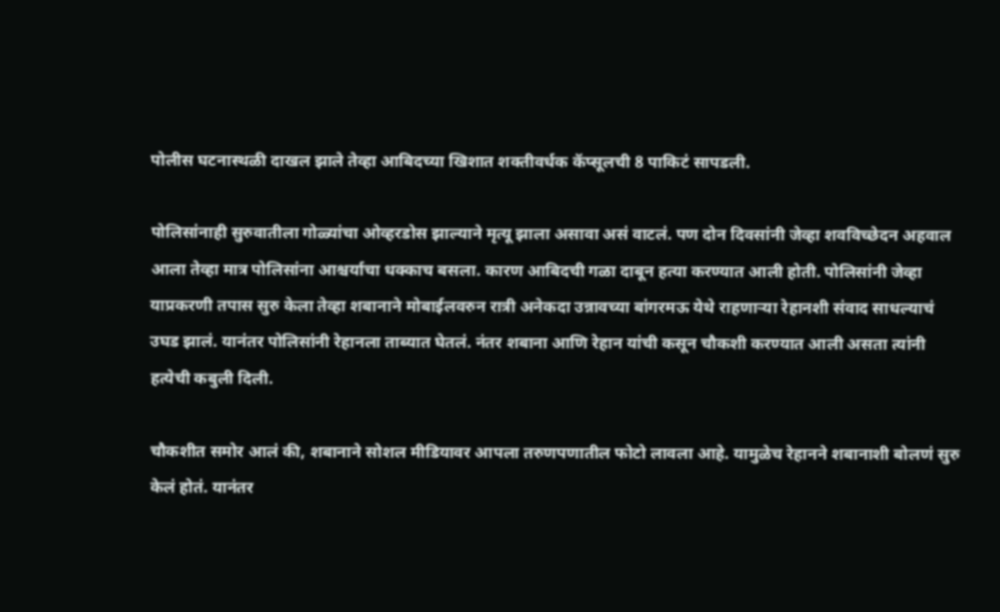पोलीस घटनास्थळी दाखल झाले तेव्हा आबिदच्या खिशात शक्तीवर्धक कॅप्सूलची 8 पाकिटं सापडली.

पोलिसांनाही सुरुवातीला गोळ्यांचा ओव्हरडोस झाल्याने मृत्यू झाला असावा असं वाटलं. पण दोन दिवसांनी जेव्हा शवविच्छेदन अहवाल आला तेव्हा मात्र पोलिसांना आश्चर्याचा धक्काच बसला. कारण आबिदची गळा दाबून हत्या करण्यात आली होती. पोलिसांनी जेव्हा याप्रकरणी तपास सुरु केला तेव्हा शबानाने मोबाईलवरुन रात्री अनेकदा उन्नावच्या बांगरमऊ येथे राहणाऱ्या रेहानशी संवाद साधल्याचं उघड झालं. यानंतर पोलिसांनी रेहानला ताब्यात घेतलं. नंतर शबाना आणि रेहान यांची कसून चौकशी करण्यात आली असता त्यांनी हत्येची कबुली दिली.

चौकशीत समोर आलं की, शबानाने सोशल मीडियावर आपला तरुणपणातील फोटो लावला आहे. यामुळेच रेहानने शबानाशी बोलणं सुरु केलं होतं. यानंतर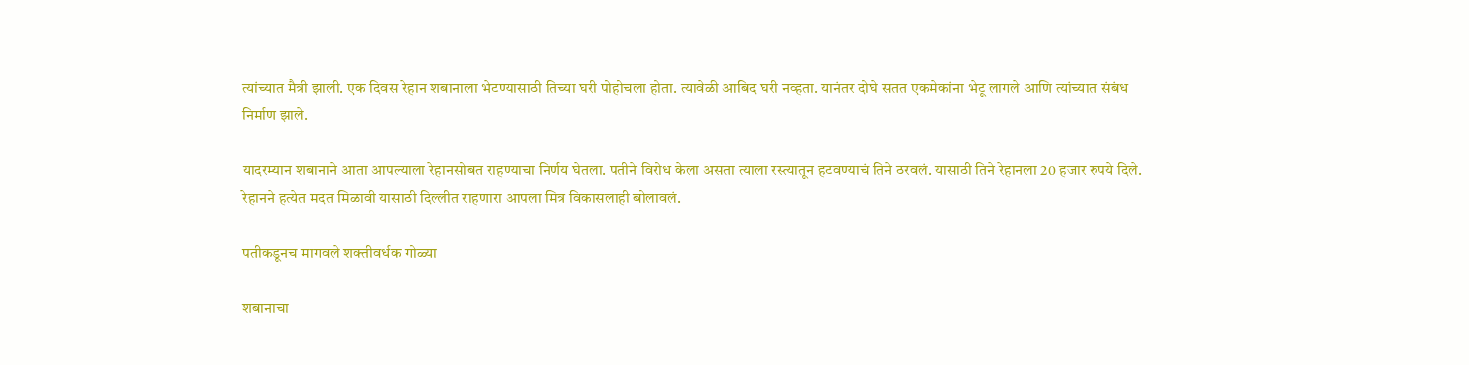त्यांच्यात मैत्री झाली. एक दिवस रेहान शबानाला भेटण्यासाठी तिच्या घरी पोहोचला होता. त्यावेळी आबिद घरी नव्हता. यानंतर दोघे सतत एकमेकांना भेटू लागले आणि त्यांच्यात संबंध निर्माण झाले.

यादरम्यान शबानाने आता आपल्याला रेहानसोबत राहण्याचा निर्णय घेतला. पतीने विरोध केला असता त्याला रस्त्यातून हटवण्याचं तिने ठरवलं. यासाठी तिने रेहानला 20 हजार रुपये दिले. रेहानने हत्येत मदत मिळावी यासाठी दिल्लीत राहणारा आपला मित्र विकासलाही बोलावलं.

पतीकडूनच मागवले शक्तीवर्धक गोळ्या

शबानाचा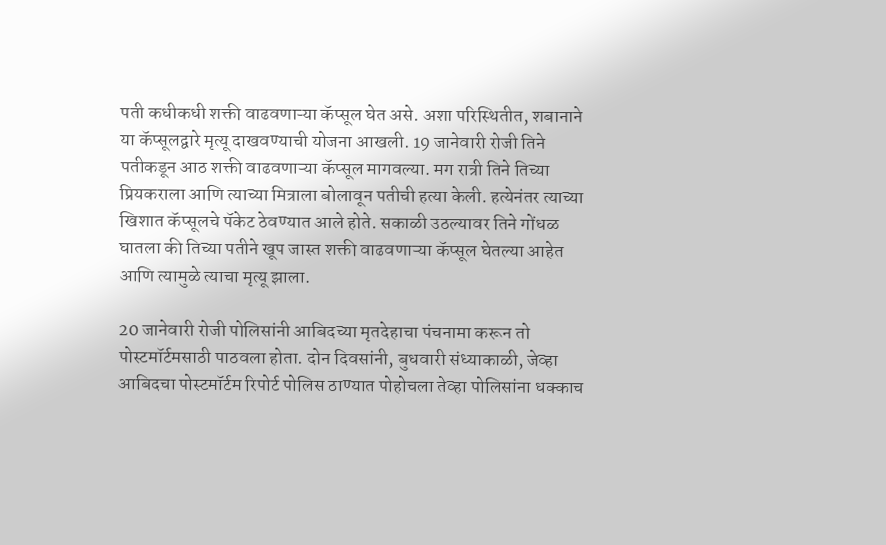पती कधीकधी शक्ती वाढवणाऱ्या कॅप्सूल घेत असे. अशा परिस्थितीत, शबानाने या कॅप्सूलद्वारे मृत्यू दाखवण्याची योजना आखली. 19 जानेवारी रोजी तिने पतीकडून आठ शक्ती वाढवणाऱ्या कॅप्सूल मागवल्या. मग रात्री तिने तिच्या प्रियकराला आणि त्याच्या मित्राला बोलावून पतीची हत्या केली. हत्येनंतर त्याच्या खिशात कॅप्सूलचे पॅकेट ठेवण्यात आले होते. सकाळी उठल्यावर तिने गोंधळ घातला की तिच्या पतीने खूप जास्त शक्ती वाढवणाऱ्या कॅप्सूल घेतल्या आहेत आणि त्यामुळे त्याचा मृत्यू झाला.

20 जानेवारी रोजी पोलिसांनी आबिदच्या मृतदेहाचा पंचनामा करून तो पोस्टमॉर्टमसाठी पाठवला होता. दोन दिवसांनी, बुधवारी संध्याकाळी, जेव्हा आबिदचा पोस्टमॉर्टम रिपोर्ट पोलिस ठाण्यात पोहोचला तेव्हा पोलिसांना धक्काच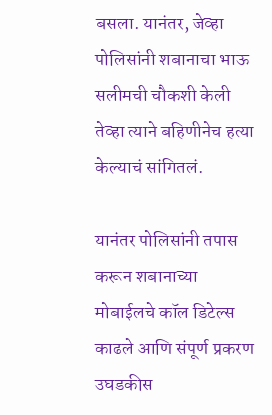बसला. यानंतर, जेव्हा पोलिसांनी शबानाचा भाऊ सलीमची चौकशी केली तेव्हा त्याने बहिणीनेच हत्या केल्याचं सांगितलं.

यानंतर पोलिसांनी तपास करून शबानाच्या मोबाईलचे कॉल डिटेल्स काढले आणि संपूर्ण प्रकरण उघडकीस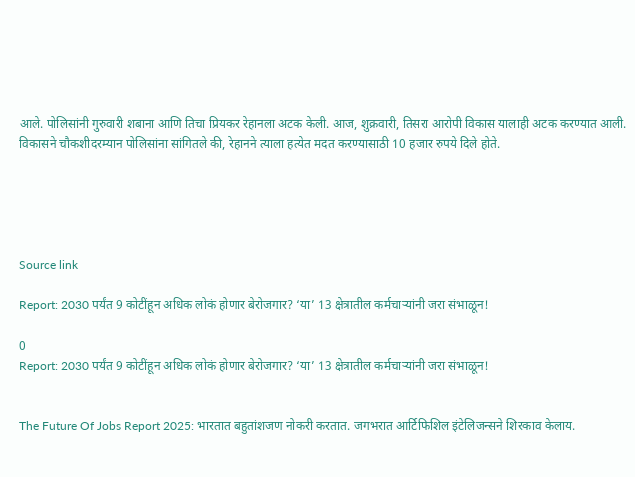आले. पोलिसांनी गुरुवारी शबाना आणि तिचा प्रियकर रेहानला अटक केली. आज, शुक्रवारी, तिसरा आरोपी विकास यालाही अटक करण्यात आली. विकासने चौकशीदरम्यान पोलिसांना सांगितले की, रेहानने त्याला हत्येत मदत करण्यासाठी 10 हजार रुपये दिले होते.





Source link

Report: 2030 पर्यंत 9 कोटींहून अधिक लोकं होणार बेरोजगार? ‘या’ 13 क्षेत्रातील कर्मचाऱ्यांनी जरा संभाळून!

0
Report: 2030 पर्यंत 9 कोटींहून अधिक लोकं होणार बेरोजगार? ‘या’ 13 क्षेत्रातील कर्मचाऱ्यांनी जरा संभाळून!


The Future Of Jobs Report 2025: भारतात बहुतांशजण नोकरी करतात. जगभरात आर्टिफिशिल इंटेलिजन्सने शिरकाव केलाय.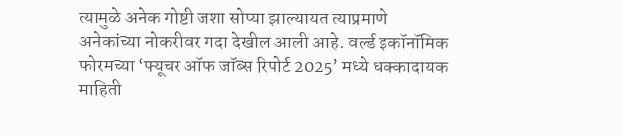त्यामुळे अनेक गोष्टी जशा सोप्या झाल्यायत त्याप्रमाणे अनेकांच्या नोकरीवर गदा देखील आली आहे. वर्ल्ड इकॉनॉमिक फोरमच्या ‘फ्यूचर ऑफ जॉब्स रिपोर्ट 2025’ मध्ये धक्कादायक माहिती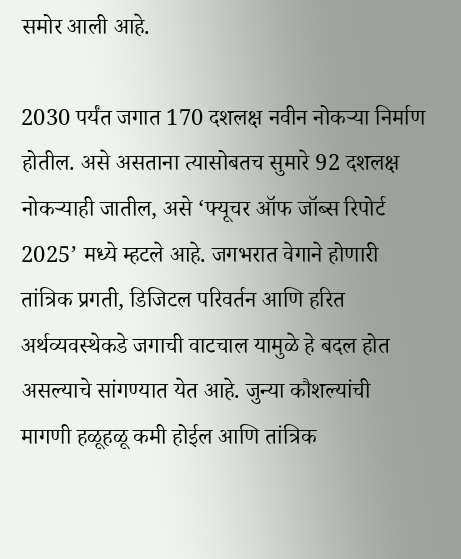समोर आली आहे.

2030 पर्यंत जगात 170 दशलक्ष नवीन नोकऱ्या निर्माण होतील. असे असताना त्यासोबतच सुमारे 92 दशलक्ष नोकऱ्याही जातील, असे ‘फ्यूचर ऑफ जॉब्स रिपोर्ट 2025’ मध्ये म्हटले आहे. जगभरात वेगाने होणारी तांत्रिक प्रगती, डिजिटल परिवर्तन आणि हरित अर्थव्यवस्थेकडे जगाची वाटचाल यामुळे हे बदल होत असल्याचे सांगण्यात येत आहे. जुन्या कौशल्यांची मागणी हळूहळू कमी होईल आणि तांत्रिक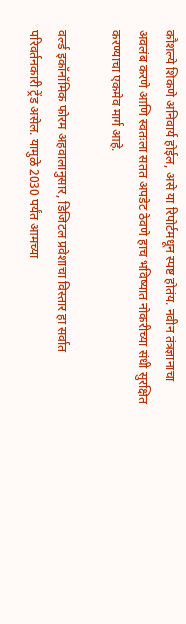कौशल्ये शिकणे अनिवार्य होईल, असे या रिपोर्टमधून स्पष्ट होतंय. नवीन तंत्रज्ञानाचा अवलंब करणे आणि स्वतःला सतत अपडेट ठेवणे हाच भविष्यात नोकरीच्या संधी सुरक्षित करण्याचा एकमेव मार्ग आहे.

वर्ल्ड इकॉनॉमिक फोरम अहवालानुसार, डिजिटल प्रवेशाचा विस्तार हा सर्वात परिवर्तनकारी ट्रेंड असेल. यामुळे 2030 पर्यंत आमच्या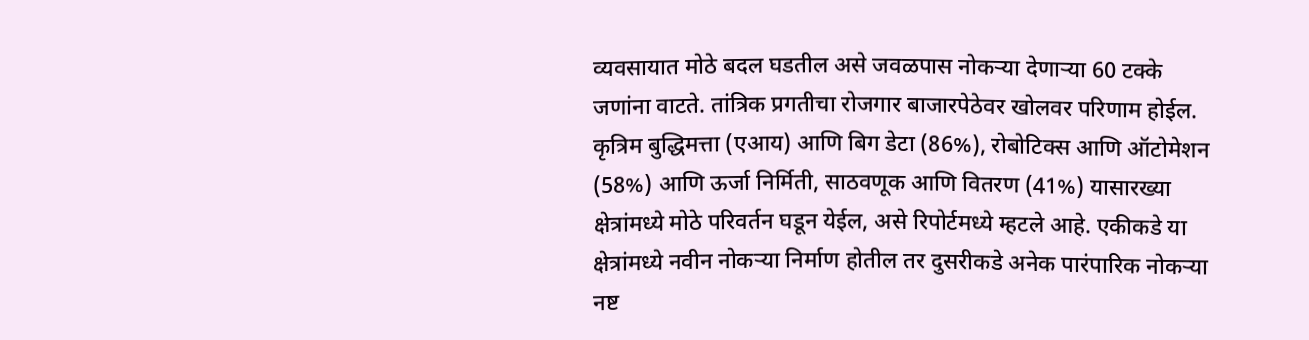व्यवसायात मोठे बदल घडतील असे जवळपास नोकऱ्या देणाऱ्या 60 टक्के जणांना वाटते. तांत्रिक प्रगतीचा रोजगार बाजारपेठेवर खोलवर परिणाम होईल. कृत्रिम बुद्धिमत्ता (एआय) आणि बिग डेटा (86%), रोबोटिक्स आणि ऑटोमेशन (58%) आणि ऊर्जा निर्मिती, साठवणूक आणि वितरण (41%) यासारख्या क्षेत्रांमध्ये मोठे परिवर्तन घडून येईल, असे रिपोर्टमध्ये म्हटले आहे. एकीकडे या क्षेत्रांमध्ये नवीन नोकऱ्या निर्माण होतील तर दुसरीकडे अनेक पारंपारिक नोकऱ्या नष्ट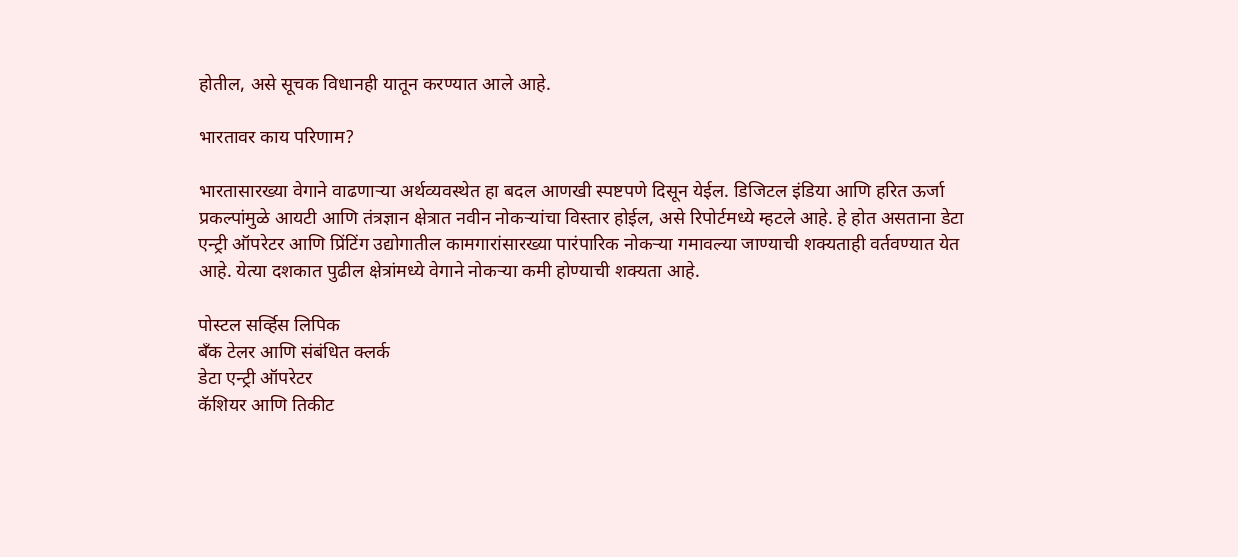होतील, असे सूचक विधानही यातून करण्यात आले आहे.

भारतावर काय परिणाम?

भारतासारख्या वेगाने वाढणाऱ्या अर्थव्यवस्थेत हा बदल आणखी स्पष्टपणे दिसून येईल. डिजिटल इंडिया आणि हरित ऊर्जा प्रकल्पांमुळे आयटी आणि तंत्रज्ञान क्षेत्रात नवीन नोकऱ्यांचा विस्तार होईल, असे रिपोर्टमध्ये म्हटले आहे. हे होत असताना डेटा एन्ट्री ऑपरेटर आणि प्रिंटिंग उद्योगातील कामगारांसारख्या पारंपारिक नोकऱ्या गमावल्या जाण्याची शक्यताही वर्तवण्यात येत आहे. येत्या दशकात पुढील क्षेत्रांमध्ये वेगाने नोकऱ्या कमी होण्याची शक्यता आहे.

पोस्टल सर्व्हिस लिपिक
बँक टेलर आणि संबंधित क्लर्क
डेटा एन्ट्री ऑपरेटर
कॅशियर आणि तिकीट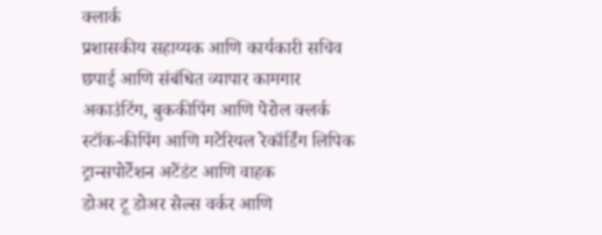क्लार्क
प्रशासकीय सहाय्यक आणि कार्यकारी सचिव
छपाई आणि संबंधित व्यापार कामगार
अकाउंटिंग, बुककीपिंग आणि पेरोल क्लर्क
स्टॉक-कीपिंग आणि मटेरियल रेकॉर्डिंग लिपिक
ट्रान्सपोर्टेशन अटेंडंट आणि वाहक
डोअर टू डोअर सेल्स वर्कर आणि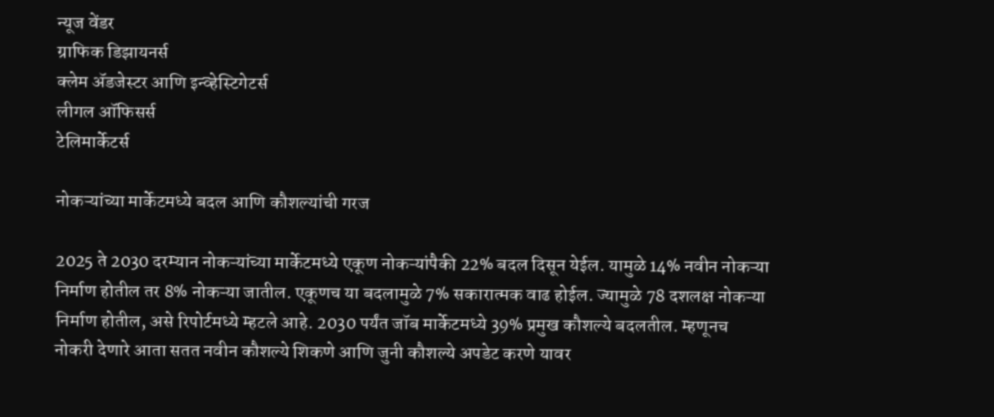न्यूज वेंडर
ग्राफिक डिझायनर्स
क्लेम ॲडजेस्टर आणि इन्व्हेस्टिगेटर्स
लीगल ऑफिसर्स
टेलिमार्केटर्स

नोकऱ्यांच्या मार्केटमध्ये बदल आणि कौशल्यांची गरज

2025 ते 2030 दरम्यान नोकऱ्यांच्या मार्केटमध्ये एकूण नोकऱ्यांपैकी 22% बदल दिसून येईल. यामुळे 14% नवीन नोकऱ्या निर्माण होतील तर 8% नोकऱ्या जातील. एकूणच या बदलामुळे 7% सकारात्मक वाढ होईल. ज्यामुळे 78 दशलक्ष नोकऱ्या निर्माण होतील, असे रिपोर्टमध्ये म्हटले आहे. 2030 पर्यंत जॉब मार्केटमध्ये 39% प्रमुख कौशल्ये बदलतील. म्हणूनच नोकरी देणारे आता सतत नवीन कौशल्ये शिकणे आणि जुनी कौशल्ये अपडेट करणे यावर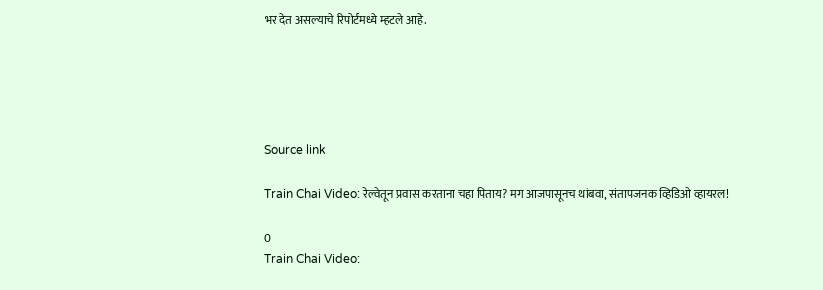भर देत असल्याचे रिपोर्टमध्ये म्हटले आहे.





Source link

Train Chai Video: रेल्वेतून प्रवास करताना चहा पिताय? मग आजपासूनच थांबवा, संतापजनक व्हिडिओ व्हायरल!

0
Train Chai Video: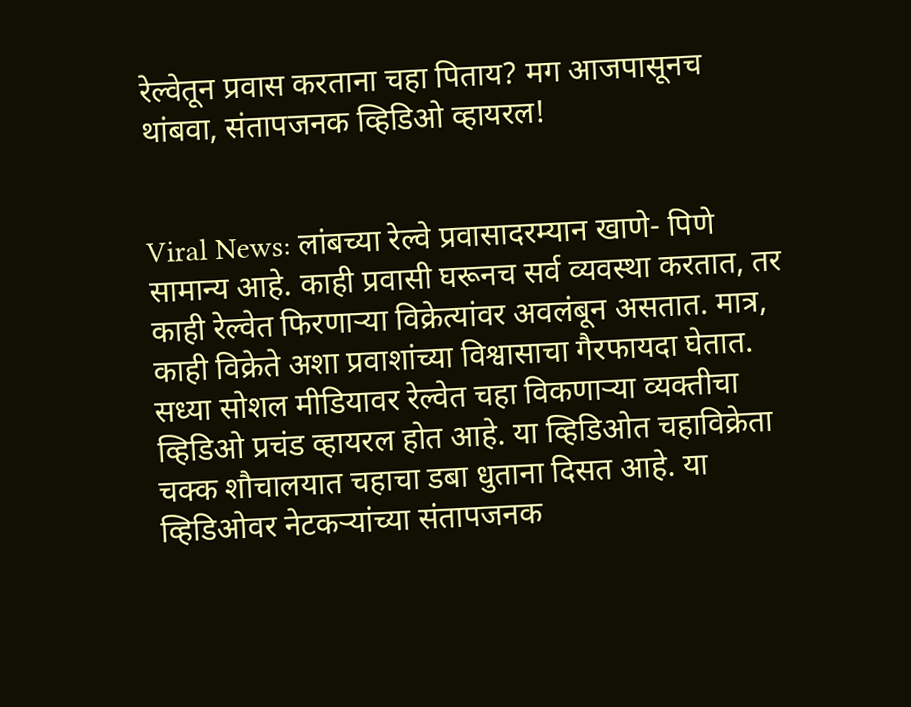रेल्वेतून प्रवास करताना चहा पिताय? मग आजपासूनच थांबवा, संतापजनक व्हिडिओ व्हायरल!


Viral News: लांबच्या रेल्वे प्रवासादरम्यान खाणे- पिणे सामान्य आहे. काही प्रवासी घरूनच सर्व व्यवस्था करतात, तर काही रेल्वेत फिरणाऱ्या विक्रेत्यांवर अवलंबून असतात. मात्र, काही विक्रेते अशा प्रवाशांच्या विश्वासाचा गैरफायदा घेतात. सध्या सोशल मीडियावर रेल्वेत चहा विकणाऱ्या व्यक्तीचा व्हिडिओ प्रचंड व्हायरल होत आहे. या व्हिडिओत चहाविक्रेता चक्क शौचालयात चहाचा डबा धुताना दिसत आहे. या व्हिडिओवर नेटकऱ्यांच्या संतापजनक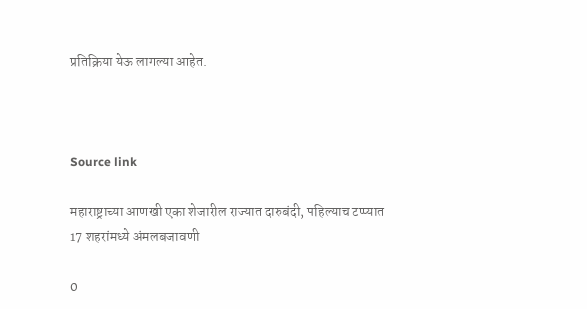प्रतिक्रिया येऊ लागल्या आहेत.



Source link

महाराष्ट्राच्या आणखी एका शेजारील राज्यात दारुबंदी, पहिल्याच टप्प्यात 17 शहरांमध्ये अंमलबजावणी

0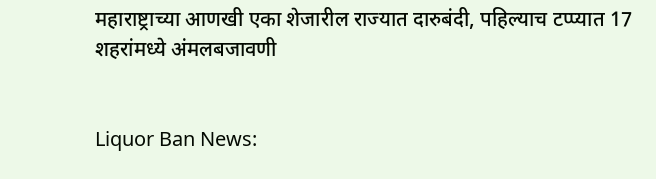महाराष्ट्राच्या आणखी एका शेजारील राज्यात दारुबंदी, पहिल्याच टप्प्यात 17 शहरांमध्ये अंमलबजावणी


Liquor Ban News: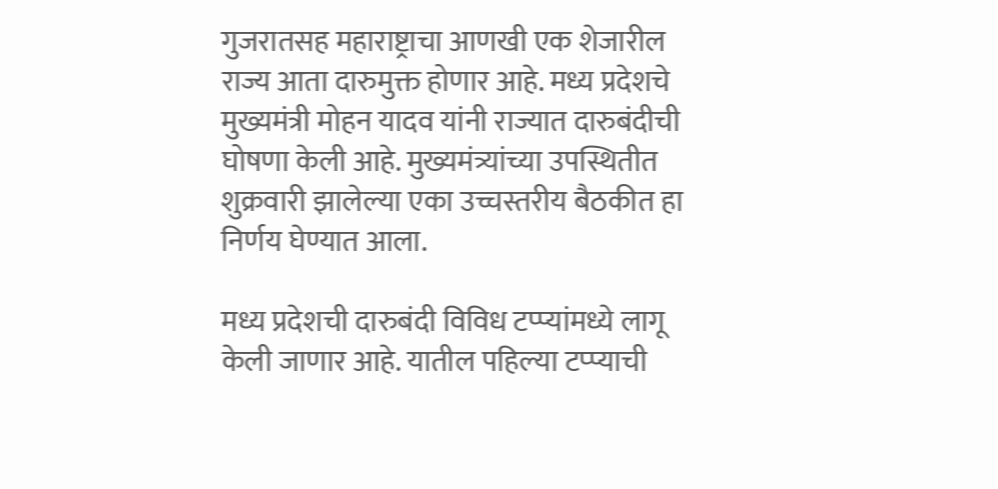गुजरातसह महाराष्ट्राचा आणखी एक शेजारील राज्य आता दारुमुक्त होणार आहे. मध्य प्रदेशचे मुख्यमंत्री मोहन यादव यांनी राज्यात दारुबंदीची घोषणा केली आहे. मुख्यमंत्र्यांच्या उपस्थितीत शुक्रवारी झालेल्या एका उच्चस्तरीय बैठकीत हा निर्णय घेण्यात आला.

मध्य प्रदेशची दारुबंदी विविध टप्प्यांमध्ये लागू केली जाणार आहे. यातील पहिल्या टप्प्याची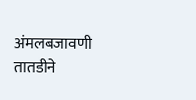अंमलबजावणी तातडीने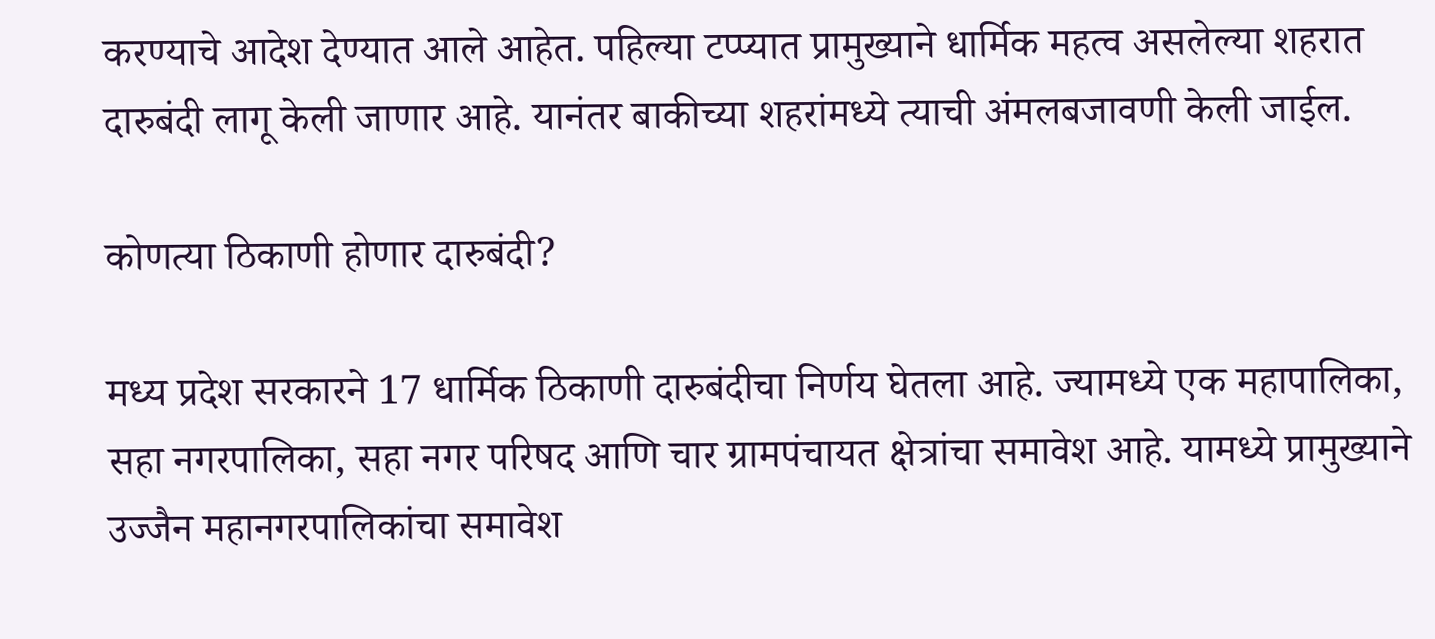करण्याचे आदेश देण्यात आले आहेत. पहिल्या टप्प्यात प्रामुख्याने धार्मिक महत्व असलेल्या शहरात दारुबंदी लागू केली जाणार आहे. यानंतर बाकीच्या शहरांमध्ये त्याची अंमलबजावणी केली जाईल.

कोणत्या ठिकाणी होणार दारुबंदी?

मध्य प्रदेश सरकारने 17 धार्मिक ठिकाणी दारुबंदीचा निर्णय घेतला आहे. ज्यामध्ये एक महापालिका, सहा नगरपालिका, सहा नगर परिषद आणि चार ग्रामपंचायत क्षेत्रांचा समावेश आहे. यामध्ये प्रामुख्याने उज्जैन महानगरपालिकांचा समावेश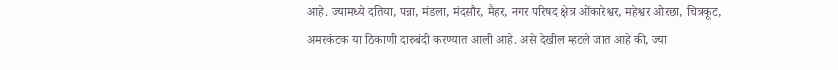आहे. ज्यामध्ये दतिया, पन्ना, मंडला, मंदसौर, मैहर, नगर परिषद क्षेत्र ओंकारेश्वर, महेश्वर ओरछा, चित्रकूट, अमरकंटक या ठिकाणी दारुबंदी करण्यात आली आहे. असे देखील म्हटले जात आहे की, ज्या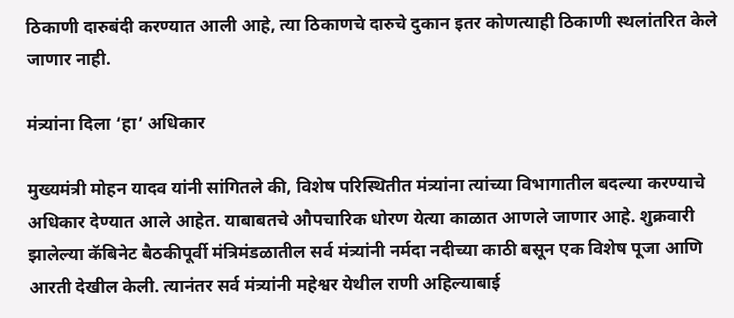ठिकाणी दारुबंदी करण्यात आली आहे, त्या ठिकाणचे दारुचे दुकान इतर कोणत्याही ठिकाणी स्थलांतरित केले जाणार नाही.

मंत्र्यांना दिला ‘हा’ अधिकार

मुख्यमंत्री मोहन यादव यांनी सांगितले की, विशेष परिस्थितीत मंत्र्यांना त्यांच्या विभागातील बदल्या करण्याचे अधिकार देण्यात आले आहेत. याबाबतचे औपचारिक धोरण येत्या काळात आणले जाणार आहे. शुक्रवारी झालेल्या कॅबिनेट बैठकीपूर्वी मंत्रिमंडळातील सर्व मंत्र्यांनी नर्मदा नदीच्या काठी बसून एक विशेष पूजा आणि आरती देखील केली. त्यानंतर सर्व मंत्र्यांनी महेश्वर येथील राणी अहिल्याबाई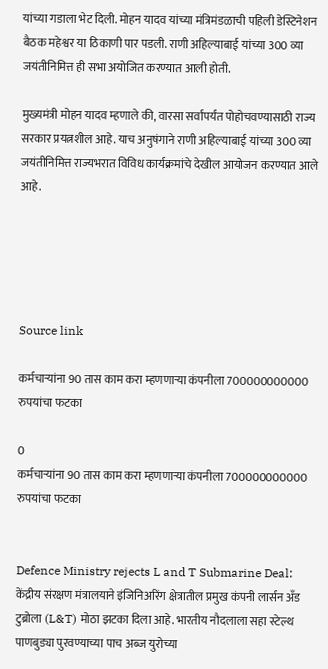यांच्या गडाला भेट दिली. मोहन यादव यांच्या मंत्रिमंडळाची पहिली डेस्टिनेशन बैठक महेश्वर या ठिकाणी पार पडली. राणी अहिल्याबाई यांच्या 300 व्या जयंतीनिमित्त ही सभा अयोजित करण्यात आली होती.

मुख्यमंत्री मोहन यादव म्हणाले की, वारसा सर्वांपर्यंत पोहोचवण्यासाठी राज्य सरकार प्रयत्नशील आहे. याच अनुषंगाने राणी अहिल्याबाई यांच्या 300 व्या जयंतीनिमित्त राज्यभरात विविध कार्यक्रमांचे देखील आयोजन करण्यात आले आहे.





Source link

कर्मचाऱ्यांना 90 तास काम करा म्हणणाऱ्या कंपनीला 700000000000 रुपयांचा फटका

0
कर्मचाऱ्यांना 90 तास काम करा म्हणणाऱ्या कंपनीला 700000000000 रुपयांचा फटका


Defence Ministry rejects L and T Submarine Deal: केंद्रीय संरक्षण मंत्रालयाने इंजिनिअरिंग क्षेत्रातील प्रमुख कंपनी लार्सन अँड टुब्रोला (L&T) मोठा झटका दिला आहे. भारतीय नौदलाला सहा स्टेल्थ पाणबुड्या पुरवण्याच्या पाच अब्ज युरोच्या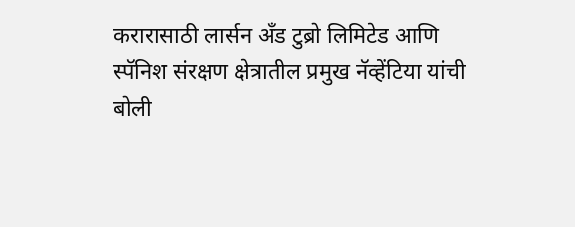करारासाठी लार्सन अँड टुब्रो लिमिटेड आणि स्पॅनिश संरक्षण क्षेत्रातील प्रमुख नॅव्हेंटिया यांची बोली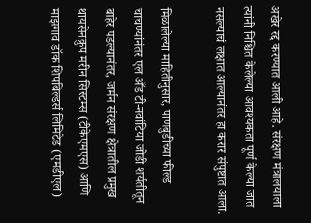अखेर रद्द करण्यात आली आहे. संरक्षण मंत्रालयाला त्यांनी निश्चित केलेल्या आवश्यकता पूर्ण केल्या जात नसल्याचं लक्षात आल्यानंतर हा करार संपुष्टात आला.

मिळालेल्या माहितीनुसार, पाणबुडीच्या फील्ड चाचण्यांनंतर एल अँड टी-नवांटिया जोडी शर्यतीतून बाहेर पडल्यानंतर, जर्मन संरक्षण क्षेत्रातील प्रमुख थायसेनक्रुप मरीन सिस्टम्स (टीकेएमएस) आणि माझगाव डॉक शिपबिल्डर्स लिमिटेड (एमडीएल)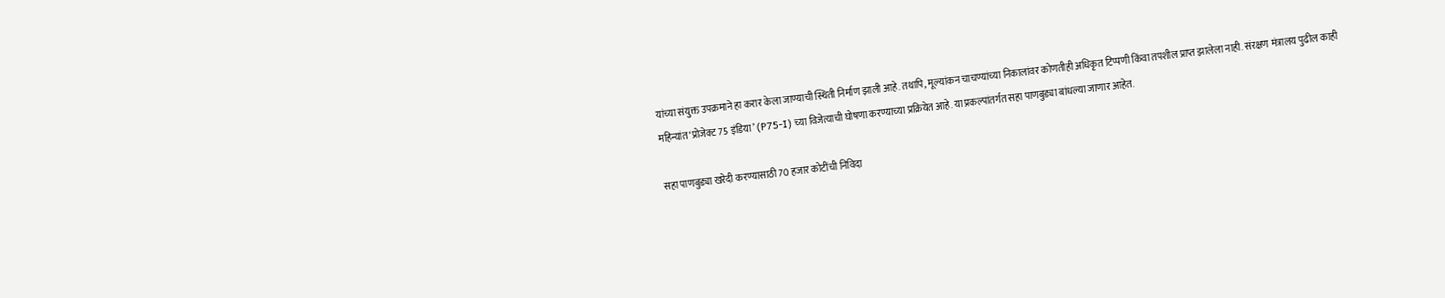यांच्या संयुक्त उपक्रमाने हा करार केला जाण्याची स्थिती निर्माण झाली आहे. तथापि, मूल्यांकन चाचण्यांच्या निकालांवर कोणतीही अधिकृत टिप्पणी किंवा तपशील प्राप्त झालेला नाही. संरक्षण मंत्रालय पुढील काही महिन्यांत ‘प्रोजेक्ट 75 इंडिया’ (P75-I) च्या विजेत्याची घोषणा करण्याच्या प्रक्रियेत आहे. या प्रकल्पांतर्गत सहा पाणबुड्या बांधल्या जाणार आहेत.

सहा पाणबुड्या खरेदी करण्यासाठी 70 हजार कोटींची निविदा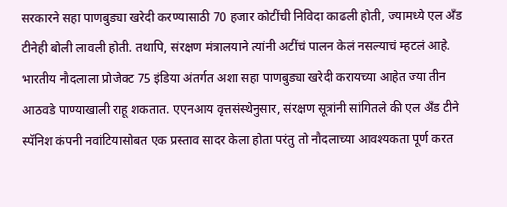सरकारने सहा पाणबुड्या खरेदी करण्यासाठी 70 हजार कोटींची निविदा काढली होती, ज्यामध्ये एल अँड टीनेही बोली लावली होती. तथापि, संरक्षण मंत्रालयाने त्यांनी अटींचं पालन केलं नसल्याचं म्हटलं आहे. भारतीय नौदलाला प्रोजेक्ट 75 इंडिया अंतर्गत अशा सहा पाणबुड्या खरेदी करायच्या आहेत ज्या तीन आठवडे पाण्याखाली राहू शकतात. एएनआय वृत्तसंस्थेनुसार, संरक्षण सूत्रांनी सांगितले की एल अँड टीने स्पॅनिश कंपनी नवांटियासोबत एक प्रस्ताव सादर केला होता परंतु तो नौदलाच्या आवश्यकता पूर्ण करत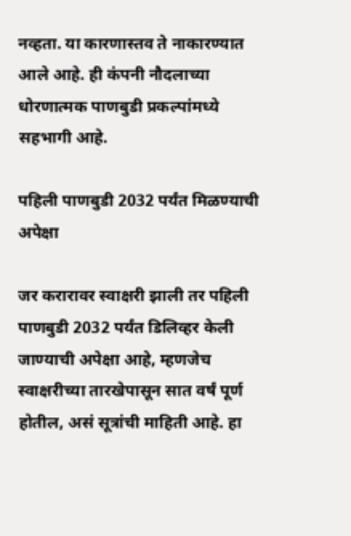नव्हता. या कारणास्तव ते नाकारण्यात आले आहे. ही कंपनी नौदलाच्या धोरणात्मक पाणबुडी प्रकल्पांमध्ये सहभागी आहे.

पहिली पाणबुडी 2032 पर्यंत मिळण्याची अपेक्षा

जर करारावर स्वाक्षरी झाली तर पहिली पाणबुडी 2032 पर्यंत डिलिव्हर केली जाण्याची अपेक्षा आहे, म्हणजेच स्वाक्षरीच्या तारखेपासून सात वर्षं पूर्ण होतील, असं सूत्रांची माहिती आहे. हा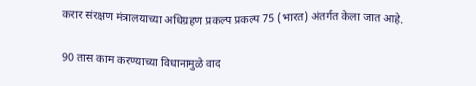करार संरक्षण मंत्रालयाच्या अधिग्रहण प्रकल्प प्रकल्प 75 (भारत) अंतर्गत केला जात आहे.

90 तास काम करण्याच्या विधानामुळे वाद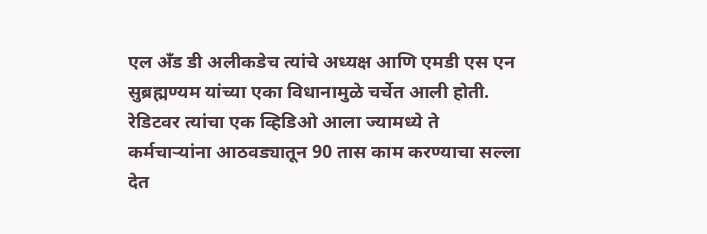एल अँड डी अलीकडेच त्यांचे अध्यक्ष आणि एमडी एस एन सुब्रह्मण्यम यांच्या एका विधानामुळे चर्चेत आली होती. रेडिटवर त्यांचा एक व्हिडिओ आला ज्यामध्ये ते कर्मचाऱ्यांना आठवड्यातून 90 तास काम करण्याचा सल्ला देत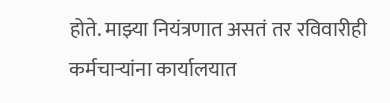होते. माझ्या नियंत्रणात असतं तर रविवारीही कर्मचाऱ्यांना कार्यालयात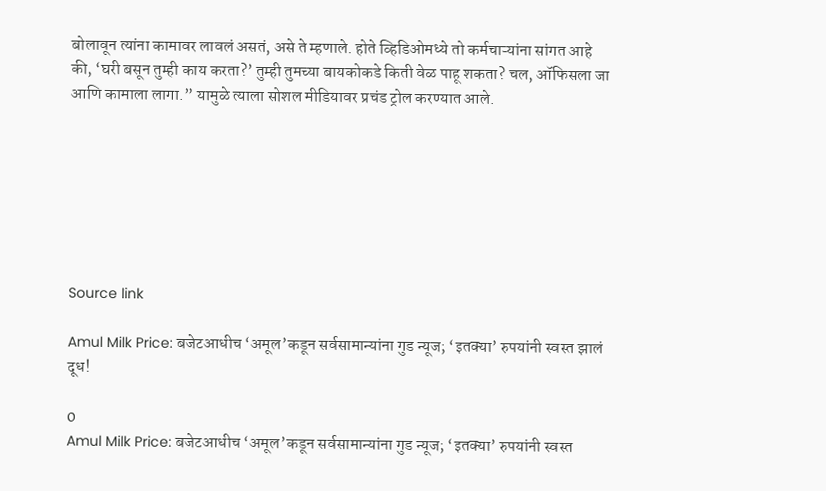बोलावून त्यांना कामावर लावलं असतं, असे ते म्हणाले. होते व्हिडिओमध्ये तो कर्मचाऱ्यांना सांगत आहे की, ‘घरी बसून तुम्ही काय करता?’ तुम्ही तुमच्या बायकोकडे किती वेळ पाहू शकता? चल, ऑफिसला जा आणि कामाला लागा.” यामुळे त्याला सोशल मीडियावर प्रचंड ट्रोल करण्यात आले.







Source link

Amul Milk Price: बजेटआधीच ‘अमूल’कडून सर्वसामान्यांना गुड न्यूज; ‘इतक्या’ रुपयांनी स्वस्त झालं दूध!

0
Amul Milk Price: बजेटआधीच ‘अमूल’कडून सर्वसामान्यांना गुड न्यूज; ‘इतक्या’ रुपयांनी स्वस्त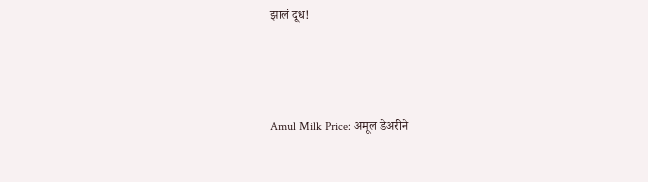झालं दूध!



Amul Milk Price: अमूल डेअरीने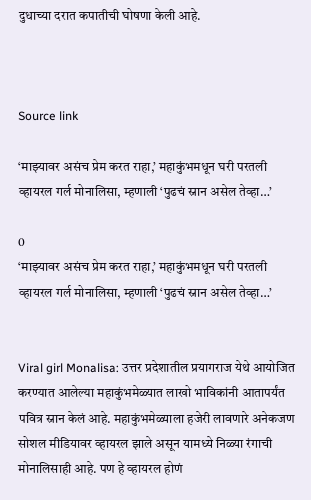दुधाच्या दरात कपातीची घोषणा केली आहे.



Source link

‘माझ्यावर असंच प्रेम करत राहा,’ महाकुंभमधून घरी परतली व्हायरल गर्ल मोनालिसा, म्हणाली ‘पुढचं स्नान असेल तेव्हा…’

0
‘माझ्यावर असंच प्रेम करत राहा,’ महाकुंभमधून घरी परतली व्हायरल गर्ल मोनालिसा, म्हणाली ‘पुढचं स्नान असेल तेव्हा…’


Viral girl Monalisa: उत्तर प्रदेशातील प्रयागराज येथे आयोजित करण्यात आलेल्या महाकुंभमेळ्यात लाखो भाविकांनी आतापर्यंत पवित्र स्नान केलं आहे. महाकुंभमेळ्याला हजेरी लावणारे अनेकजण सोशल मीडियावर व्हायरल झाले असून यामध्ये निळ्या रंगाची मोनालिसाही आहे. पण हे व्हायरल होणं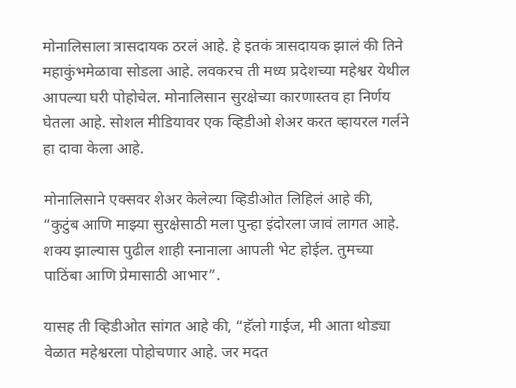मोनालिसाला त्रासदायक ठरलं आहे. हे इतकं त्रासदायक झालं की तिने महाकुंभमेळावा सोडला आहे. लवकरच ती मध्य प्रदेशच्या महेश्वर येथील आपल्या घरी पोहोचेल. मोनालिसान सुरक्षेच्या कारणास्तव हा निर्णय घेतला आहे. सोशल मीडियावर एक व्हिडीओ शेअर करत व्हायरल गर्लने हा दावा केला आहे.

मोनालिसाने एक्सवर शेअर केलेल्या व्हिडीओत लिहिलं आहे की, “कुटुंब आणि माझ्या सुरक्षेसाठी मला पुन्हा इंदोरला जावं लागत आहे. शक्य झाल्यास पुढील शाही स्नानाला आपली भेट होईल. तुमच्या पाठिंबा आणि प्रेमासाठी आभार”.

यासह ती व्हिडीओत सांगत आहे की, “हॅलो गाईज, मी आता थोड्या वेळात महेश्वरला पोहोचणार आहे. जर मदत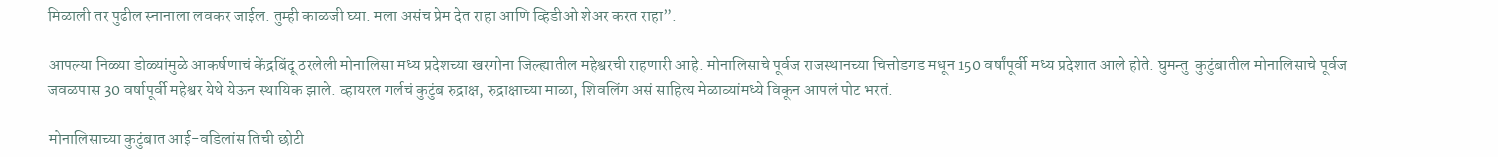मिळाली तर पुढील स्नानाला लवकर जाईल. तुम्ही काळजी घ्या. मला असंच प्रेम देत राहा आणि व्हिडीओ शेअर करत राहा”.

आपल्या निळ्या डोळ्यांमुळे आकर्षणाचं केंद्रबिंदू ठरलेली मोनालिसा मध्य प्रदेशच्या खरगोना जिल्ह्यातील महेश्वरची राहणारी आहे. मोनालिसाचे पूर्वज राजस्थानच्या चित्तोडगड मधून 150 वर्षांपूर्वी मध्य प्रदेशात आले होते. घुमन्तु  कुटुंबातील मोनालिसाचे पूर्वज जवळपास 30 वर्षापूर्वी महेश्वर येथे येऊन स्थायिक झाले. व्हायरल गर्लचं कुटुंब रुद्राक्ष, रुद्राक्षाच्या माळा, शिवलिंग असं साहित्य मेळाव्यांमध्ये विकून आपलं पोट भरतं.

मोनालिसाच्या कुटुंबात आई-वडिलांस तिची छोटी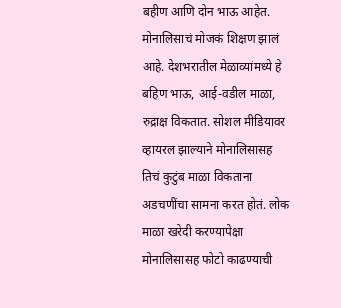बहीण आणि दोन भाऊ आहेत. मोनालिसाचं मोजकं शिक्षण झालं आहे. देशभरातील मेळाव्यांमध्ये हे बहिण भाऊ, आई-वडील माळा, रुद्राक्ष विकतात. सोशल मीडियावर व्हायरल झाल्याने मोनालिसासह तिचं कुटुंब माळा विकताना अडचणींचा सामना करत होतं. लोक माळा खरेदी करण्यापेक्षा मोनालिसासह फोटो काढण्याची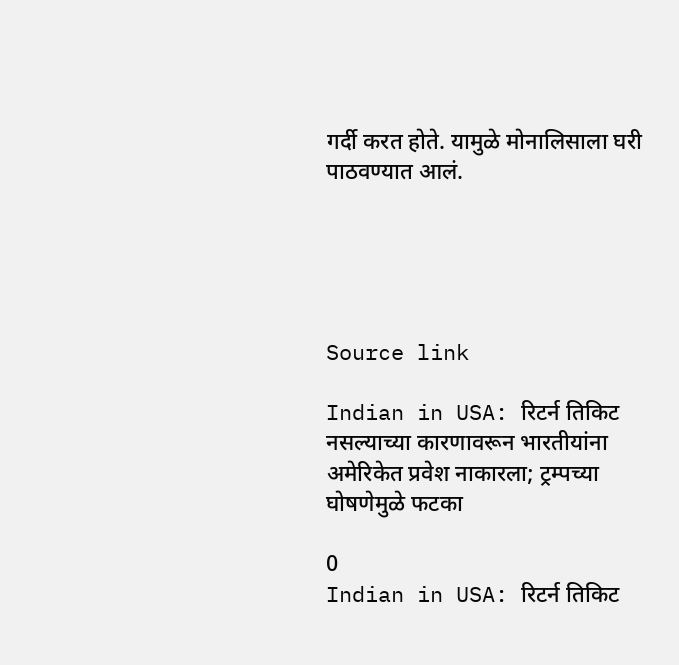गर्दी करत होते. यामुळे मोनालिसाला घरी पाठवण्यात आलं.





Source link

Indian in USA: रिटर्न तिकिट नसल्याच्या कारणावरून भारतीयांना अमेरिकेत प्रवेश नाकारला; ट्रम्पच्या घोषणेमुळे फटका

0
Indian in USA: रिटर्न तिकिट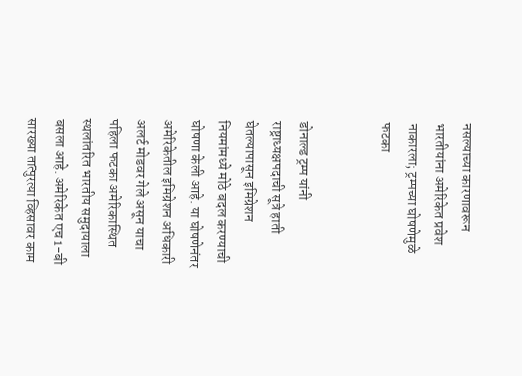नसल्याच्या कारणावरून भारतीयांना अमेरिकेत प्रवेश नाकारला; ट्रम्पच्या घोषणेमुळे फटका


डोनाल्ड ट्रम्प यांनी राष्ट्राध्यक्षपदाची सूत्रे हाती घेतल्यापासून इमिग्रेशन नियमांमध्ये मोठे बदल करण्याची घोषणा केली आहे. या घोषणेनंतर अमेरिकेतील इमिग्रेशन अधिकारी अलर्ट मोडवर गेले असून याचा पहिला फटका अमेरिकास्थित स्थलांतरित भारतीय समुदायाला बसला आहे. अमेरिकेत एच 1-बी सारख्या तात्पुरत्या व्हिसावर काम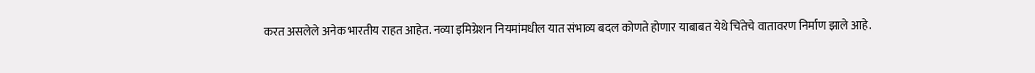करत असलेले अनेक भारतीय राहत आहेत. नव्या इमिग्रेशन नियमांमधील यात संभाव्य बदल कोणते होणार याबाबत येथे चिंतेचे वातावरण निर्माण झाले आहे.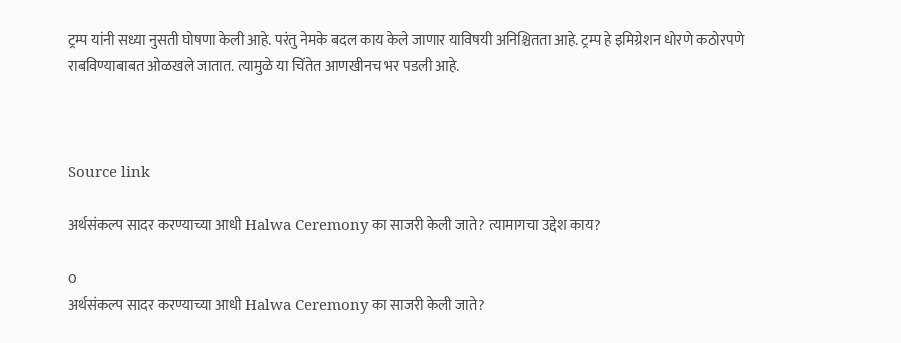ट्रम्प यांनी सध्या नुसती घोषणा केली आहे. परंतु नेमके बदल काय केले जाणार याविषयी अनिश्चितता आहे. ट्रम्प हे इमिग्रेशन धोरणे कठोरपणे राबविण्याबाबत ओळखले जातात. त्यामुळे या चिंतेत आणखीनच भर पडली आहे.



Source link

अर्थसंकल्प सादर करण्याच्या आधी Halwa Ceremony का साजरी केली जाते? त्यामागचा उद्देश काय?

0
अर्थसंकल्प सादर करण्याच्या आधी Halwa Ceremony का साजरी केली जाते?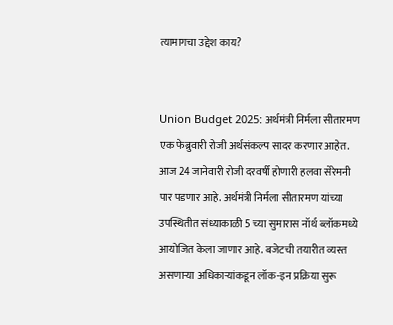त्यामागचा उद्देश काय?


Union Budget 2025: अर्थमंत्री निर्मला सीतारमण एक फेब्रुवारी रोजी अर्थसंकल्प सादर करणार आहेत. आज 24 जानेवारी रोजी दरवर्षी होणारी हलवा सेरेमनी पार पडणार आहे. अर्थमंत्री निर्मला सीतारमण यांच्या उपस्थितीत संध्याकाळी 5 च्या सुमारास नॉर्थ ब्लॉकमध्ये आयोजित केला जाणार आहे. बजेटची तयारीत व्यस्त असणाऱ्या अधिकाऱ्यांकडून लॉक-इन प्रक्रिया सुरू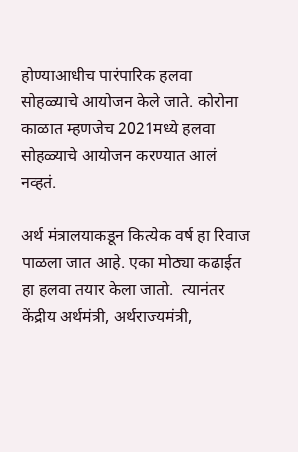होण्याआधीच पारंपारिक हलवा सोहळ्याचे आयोजन केले जाते. कोरोना काळात म्हणजेच 2021मध्ये हलवा सोहळ्याचे आयोजन करण्यात आलं नव्हतं.

अर्थ मंत्रालयाकडून कित्येक वर्ष हा रिवाज पाळला जात आहे. एका मोठ्या कढाईत हा हलवा तयार केला जातो.  त्यानंतर केंद्रीय अर्थमंत्री, अर्थराज्यमंत्री,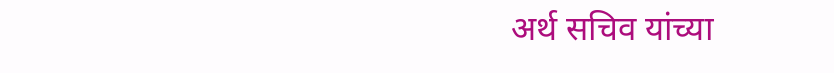अर्थ सचिव यांच्या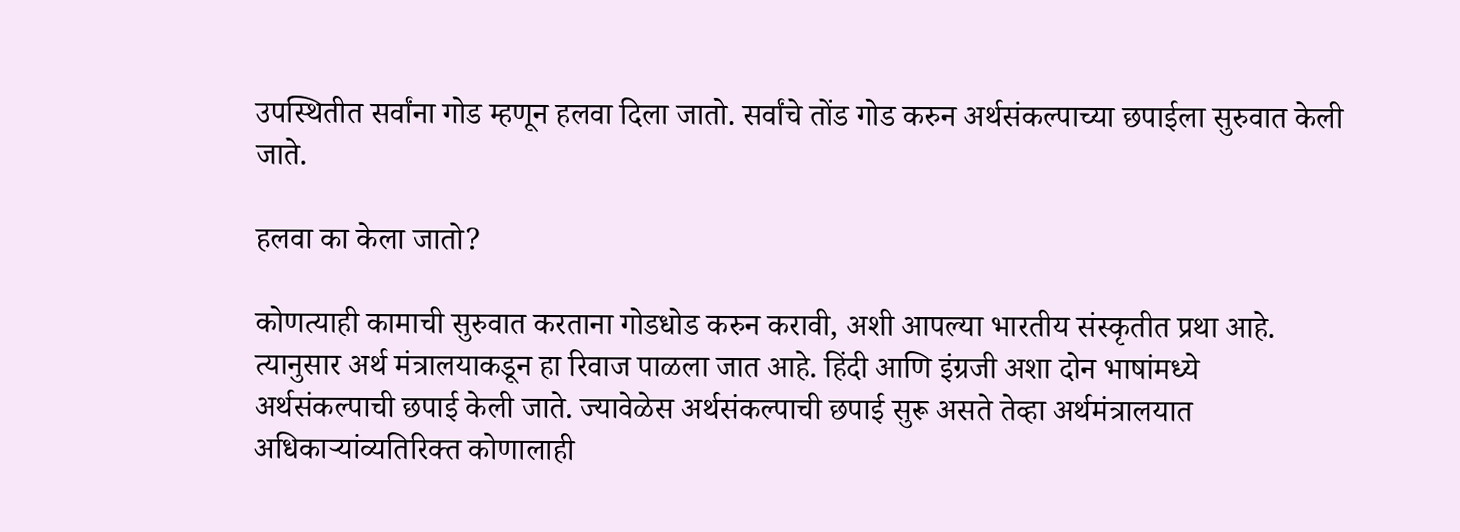उपस्थितीत सर्वांना गोड म्हणून हलवा दिला जातो. सर्वांचे तोंड गोड करुन अर्थसंकल्पाच्या छपाईला सुरुवात केली जाते.

हलवा का केला जातो?

कोणत्याही कामाची सुरुवात करताना गोडधोड करुन करावी, अशी आपल्या भारतीय संस्कृतीत प्रथा आहे. त्यानुसार अर्थ मंत्रालयाकडून हा रिवाज पाळला जात आहे. हिंदी आणि इंग्रजी अशा दोन भाषांमध्ये अर्थसंकल्पाची छपाई केली जाते. ज्यावेळेस अर्थसंकल्पाची छपाई सुरू असते तेव्हा अर्थमंत्रालयात अधिकाऱ्यांव्यतिरिक्त कोणालाही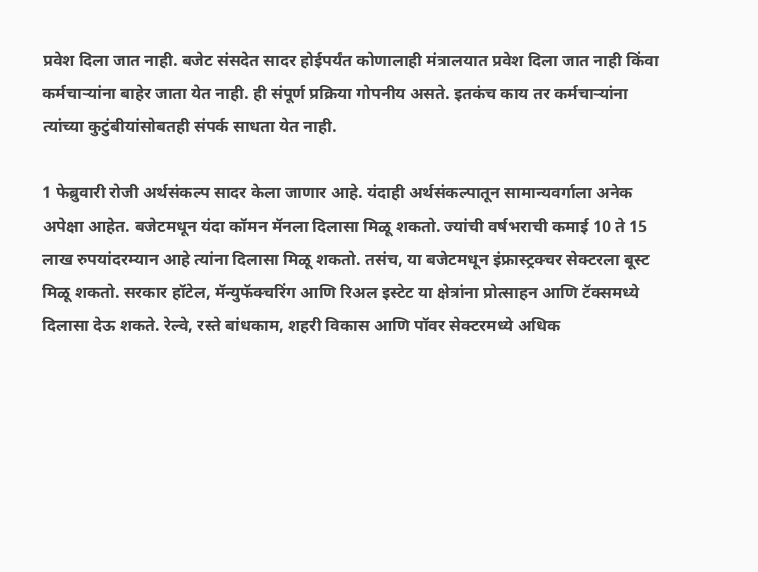प्रवेश दिला जात नाही. बजेट संसदेत सादर होईपर्यंत कोणालाही मंत्रालयात प्रवेश दिला जात नाही किंवा कर्मचाऱ्यांना बाहेर जाता येत नाही. ही संपूर्ण प्रक्रिया गोपनीय असते. इतकंच काय तर कर्मचाऱ्यांना त्यांच्या कुटुंबीयांसोबतही संपर्क साधता येत नाही.

1 फेब्रुवारी रोजी अर्थसंकल्प सादर केला जाणार आहे. यंदाही अर्थसंकल्पातून सामान्यवर्गाला अनेक अपेक्षा आहेत. बजेटमधून यंदा कॉमन मॅनला दिलासा मिळू शकतो. ज्यांची वर्षभराची कमाई 10 ते 15 लाख रुपयांदरम्यान आहे त्यांना दिलासा मिळू शकतो. तसंच, या बजेटमधून इंफ्रास्ट्रक्चर सेक्टरला बूस्ट मिळू शकतो. सरकार हॉटेल, मॅन्युफॅक्चरिंग आणि रिअल इस्टेट या क्षेत्रांना प्रोत्साहन आणि टॅक्समध्ये दिलासा देऊ शकते. रेल्वे, रस्ते बांधकाम, शहरी विकास आणि पॉवर सेक्टरमध्ये अधिक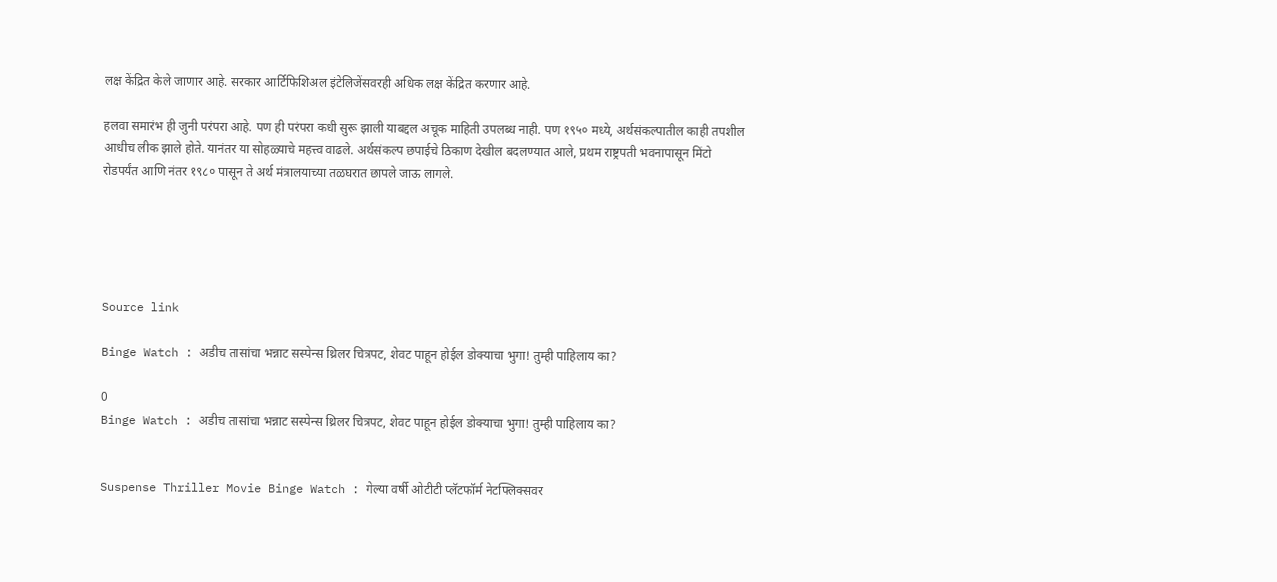लक्ष केंद्रित केले जाणार आहे. सरकार आर्टिफिशिअल इंटेलिजेंसवरही अधिक लक्ष केंद्रित करणार आहे.

हलवा समारंभ ही जुनी परंपरा आहे. पण ही परंपरा कधी सुरू झाली याबद्दल अचूक माहिती उपलब्ध नाही. पण १९५० मध्ये, अर्थसंकल्पातील काही तपशील आधीच लीक झाले होते. यानंतर या सोहळ्याचे महत्त्व वाढले. अर्थसंकल्प छपाईचे ठिकाण देखील बदलण्यात आले, प्रथम राष्ट्रपती भवनापासून मिंटो रोडपर्यंत आणि नंतर १९८० पासून ते अर्थ मंत्रालयाच्या तळघरात छापले जाऊ लागले.





Source link

Binge Watch : अडीच तासांचा भन्नाट सस्पेन्स थ्रिलर चित्रपट, शेवट पाहून होईल डोक्याचा भुगा! तुम्ही पाहिलाय का?

0
Binge Watch : अडीच तासांचा भन्नाट सस्पेन्स थ्रिलर चित्रपट, शेवट पाहून होईल डोक्याचा भुगा! तुम्ही पाहिलाय का?


Suspense Thriller Movie Binge Watch : गेल्या वर्षी ओटीटी प्लॅटफॉर्म नेटफ्लिक्सवर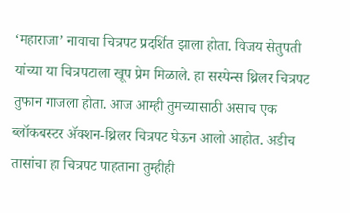‘महाराजा’ नावाचा चित्रपट प्रदर्शित झाला होता. विजय सेतुपती यांच्या या चित्रपटाला खूप प्रेम मिळाले. हा सस्पेन्स थ्रिलर चित्रपट तुफान गाजला होता. आज आम्ही तुमच्यासाठी असाच एक ब्लॉकबस्टर ॲक्शन-थ्रिलर चित्रपट घेऊन आलो आहोत. अडीच तासांचा हा चित्रपट पाहताना तुम्हीही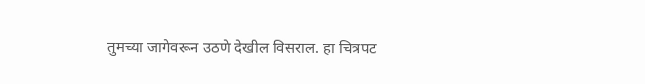तुमच्या जागेवरून उठणे देखील विसराल. हा चित्रपट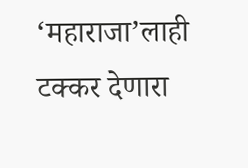‘महाराजा’लाही टक्कर देणारा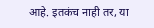आहे. इतकंच नाही तर, या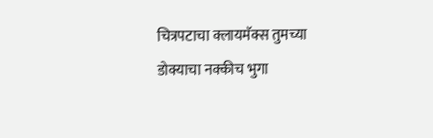चित्रपटाचा क्लायमॅक्स तुमच्या डोक्याचा नक्कीच भुगा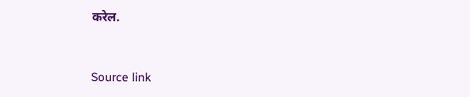करेल.



Source link